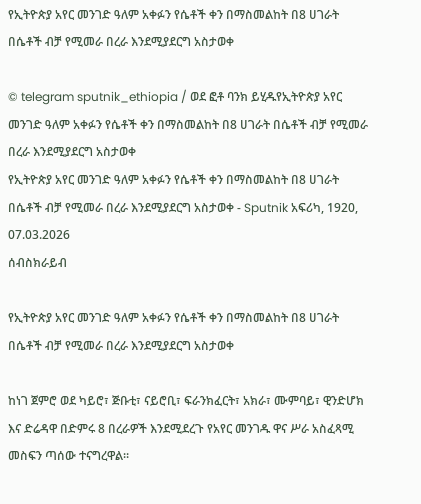የኢትዮጵያ አየር መንገድ ዓለም አቀፉን የሴቶች ቀን በማስመልከት በ8 ሀገራት በሴቶች ብቻ የሚመራ በረራ እንደሚያደርግ አስታወቀ

© telegram sputnik_ethiopia / ወደ ፎቶ ባንክ ይሂዱየኢትዮጵያ አየር መንገድ ዓለም አቀፉን የሴቶች ቀን በማስመልከት በ8 ሀገራት በሴቶች ብቻ የሚመራ በረራ እንደሚያደርግ አስታወቀ
የኢትዮጵያ አየር መንገድ ዓለም አቀፉን የሴቶች ቀን በማስመልከት በ8 ሀገራት በሴቶች ብቻ የሚመራ በረራ እንደሚያደርግ አስታወቀ - Sputnik አፍሪካ, 1920, 07.03.2026
ሰብስክራይብ

የኢትዮጵያ አየር መንገድ ዓለም አቀፉን የሴቶች ቀን በማስመልከት በ8 ሀገራት በሴቶች ብቻ የሚመራ በረራ እንደሚያደርግ አስታወቀ

ከነገ ጀምሮ ወደ ካይሮ፣ ጅቡቲ፣ ናይሮቢ፣ ፍራንክፈርት፣ አክራ፣ ሙምባይ፣ ዊንድሆክ እና ድሬዳዋ በድምሩ 8 በረራዎች እንደሚደረጉ የአየር መንገዱ ዋና ሥራ አስፈጻሚ መስፍን ጣሰው ተናግረዋል።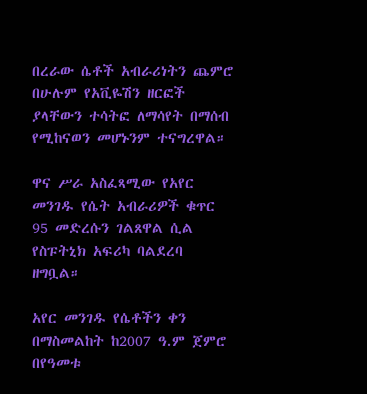በረራው ሴቶች አብራሪነትን ጨምሮ በሁሉም የአቪዬሽን ዘርፎች ያላቸውን ተሳትፎ ለማሳየት በማሰብ የሚከናወን መሆኑንም ተናግረዋል።

ዋና ሥራ አስፈጻሚው የአየር መንገዱ የሴት አብራሪዎች ቁጥር 95 መድረሱን ገልጸዋል ሲል የስፑትኒክ አፍሪካ ባልደረባ ዘግቧል።

አየር መንገዱ የሴቶችን ቀን በማስመልከት ከ2007 ዓ.ም ጀምሮ በየዓመቱ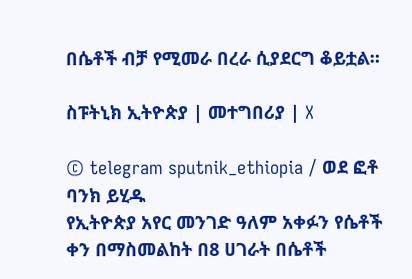በሴቶች ብቻ የሚመራ በረራ ሲያደርግ ቆይቷል።

ስፑትኒክ ኢትዮጵያ | መተግበሪያ | X

© telegram sputnik_ethiopia / ወደ ፎቶ ባንክ ይሂዱ
የኢትዮጵያ አየር መንገድ ዓለም አቀፉን የሴቶች ቀን በማስመልከት በ8 ሀገራት በሴቶች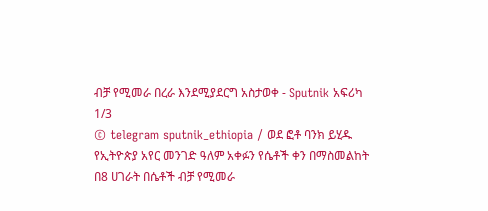ብቻ የሚመራ በረራ እንደሚያደርግ አስታወቀ - Sputnik አፍሪካ
1/3
© telegram sputnik_ethiopia / ወደ ፎቶ ባንክ ይሂዱ
የኢትዮጵያ አየር መንገድ ዓለም አቀፉን የሴቶች ቀን በማስመልከት በ8 ሀገራት በሴቶች ብቻ የሚመራ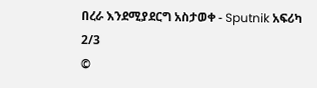በረራ እንደሚያደርግ አስታወቀ - Sputnik አፍሪካ
2/3
©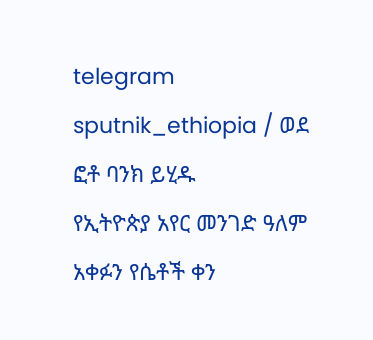telegram sputnik_ethiopia / ወደ ፎቶ ባንክ ይሂዱ
የኢትዮጵያ አየር መንገድ ዓለም አቀፉን የሴቶች ቀን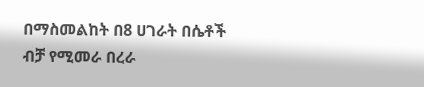በማስመልከት በ8 ሀገራት በሴቶች ብቻ የሚመራ በረራ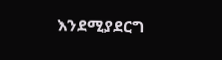እንደሚያደርግ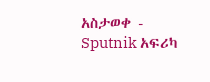አስታወቀ - Sputnik አፍሪካ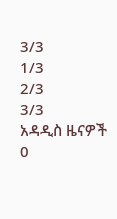3/3
1/3
2/3
3/3
አዳዲስ ዜናዎች
0